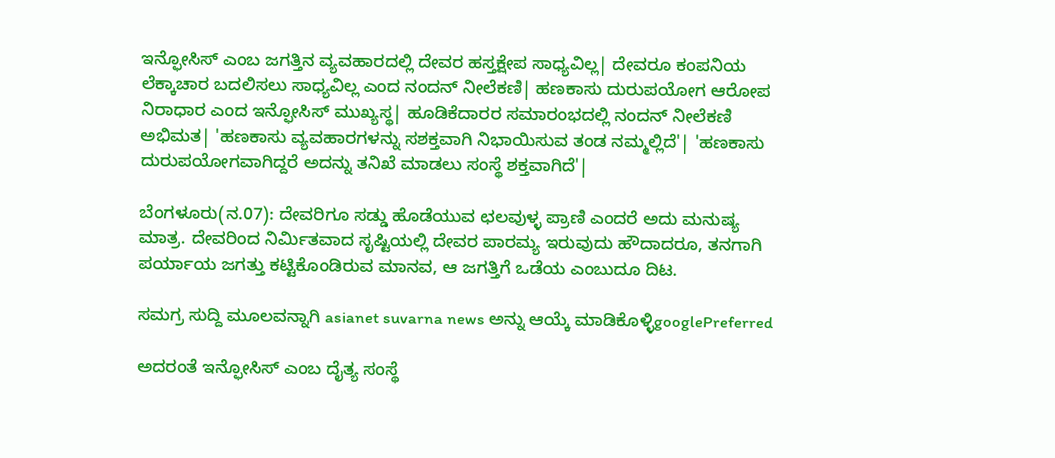ಇನ್ಫೋಸಿಸ್ ಎಂಬ ಜಗತ್ತಿನ ವ್ಯವಹಾರದಲ್ಲಿ ದೇವರ ಹಸ್ತಕ್ಷೇಪ ಸಾಧ್ಯವಿಲ್ಲ| ದೇವರೂ ಕಂಪನಿಯ ಲೆಕ್ಕಾಚಾರ ಬದಲಿಸಲು ಸಾಧ್ಯವಿಲ್ಲ ಎಂದ ನಂದನ್ ನೀಲೆಕಣಿ| ಹಣಕಾಸು ದುರುಪಯೋಗ ಆರೋಪ ನಿರಾಧಾರ ಎಂದ ಇನ್ಫೋಸಿಸ್ ಮುಖ್ಯಸ್ಥ| ಹೂಡಿಕೆದಾರರ ಸಮಾರಂಭದಲ್ಲಿ ನಂದನ್ ನೀಲೆಕಣಿ ಅಭಿಮತ| 'ಹಣಕಾಸು ವ್ಯವಹಾರಗಳನ್ನು ಸಶಕ್ತವಾಗಿ ನಿಭಾಯಿಸುವ ತಂಡ ನಮ್ಮಲ್ಲಿದೆ'| 'ಹಣಕಾಸು ದುರುಪಯೋಗವಾಗಿದ್ದರೆ ಅದನ್ನು ತನಿಖೆ ಮಾಡಲು ಸಂಸ್ಥೆ ಶಕ್ತವಾಗಿದೆ'|

ಬೆಂಗಳೂರು(ನ.07): ದೇವರಿಗೂ ಸಡ್ಡು ಹೊಡೆಯುವ ಛಲವುಳ್ಳ ಪ್ರಾಣಿ ಎಂದರೆ ಅದು ಮನುಷ್ಯ ಮಾತ್ರ. ದೇವರಿಂದ ನಿರ್ಮಿತವಾದ ಸೃಷ್ಟಿಯಲ್ಲಿ ದೇವರ ಪಾರಮ್ಯ ಇರುವುದು ಹೌದಾದರೂ, ತನಗಾಗಿ ಪರ್ಯಾಯ ಜಗತ್ತು ಕಟ್ಟಿಕೊಂಡಿರುವ ಮಾನವ, ಆ ಜಗತ್ತಿಗೆ ಒಡೆಯ ಎಂಬುದೂ ದಿಟ.

ಸಮಗ್ರ ಸುದ್ದಿ ಮೂಲವನ್ನಾಗಿ asianet suvarna news ಅನ್ನು ಆಯ್ಕೆ ಮಾಡಿಕೊಳ್ಳಿgooglePreferred

ಅದರಂತೆ ಇನ್ಫೋಸಿಸ್ ಎಂಬ ದೈತ್ಯ ಸಂಸ್ಥೆ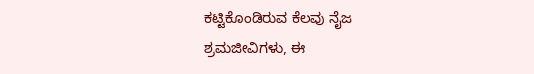ಕಟ್ಟಿಕೊಂಡಿರುವ ಕೆಲವು ನೈಜ ಶ್ರಮಜೀವಿಗಳು, ಈ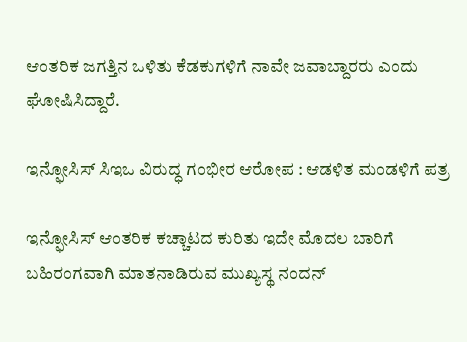ಆಂತರಿಕ ಜಗತ್ತಿನ ಒಳಿತು ಕೆಡಕುಗಳಿಗೆ ನಾವೇ ಜವಾಬ್ದಾರರು ಎಂದು ಘೋಷಿಸಿದ್ದಾರೆ.

ಇನ್ಫೋಸಿಸ್ ಸಿಇಒ ವಿರುದ್ಧ ಗಂಭೀರ ಆರೋಪ : ಆಡಳಿತ ಮಂಡಳಿಗೆ ಪತ್ರ

ಇನ್ಫೋಸಿಸ್ ಆಂತರಿಕ ಕಚ್ಚಾಟದ ಕುರಿತು ಇದೇ ಮೊದಲ ಬಾರಿಗೆ ಬಹಿರಂಗವಾಗಿ ಮಾತನಾಡಿರುವ ಮುಖ್ಯಸ್ಥ ನಂದನ್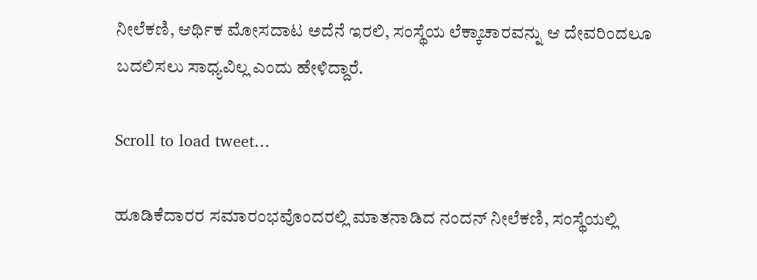ನೀಲೆಕಣಿ, ಆರ್ಥಿಕ ಮೋಸದಾಟ ಅದೆನೆ ಇರಲಿ, ಸಂಸ್ಥೆಯ ಲೆಕ್ಕಾಚಾರವನ್ನು ಆ ದೇವರಿಂದಲೂ ಬದಲಿಸಲು ಸಾಧ್ಯವಿಲ್ಲ ಎಂದು ಹೇಳಿದ್ದಾರೆ.

Scroll to load tweet…

ಹೂಡಿಕೆದಾರರ ಸಮಾರಂಭವೊಂದರಲ್ಲಿ ಮಾತನಾಡಿದ ನಂದನ್ ನೀಲೆಕಣಿ, ಸಂಸ್ಥೆಯಲ್ಲಿ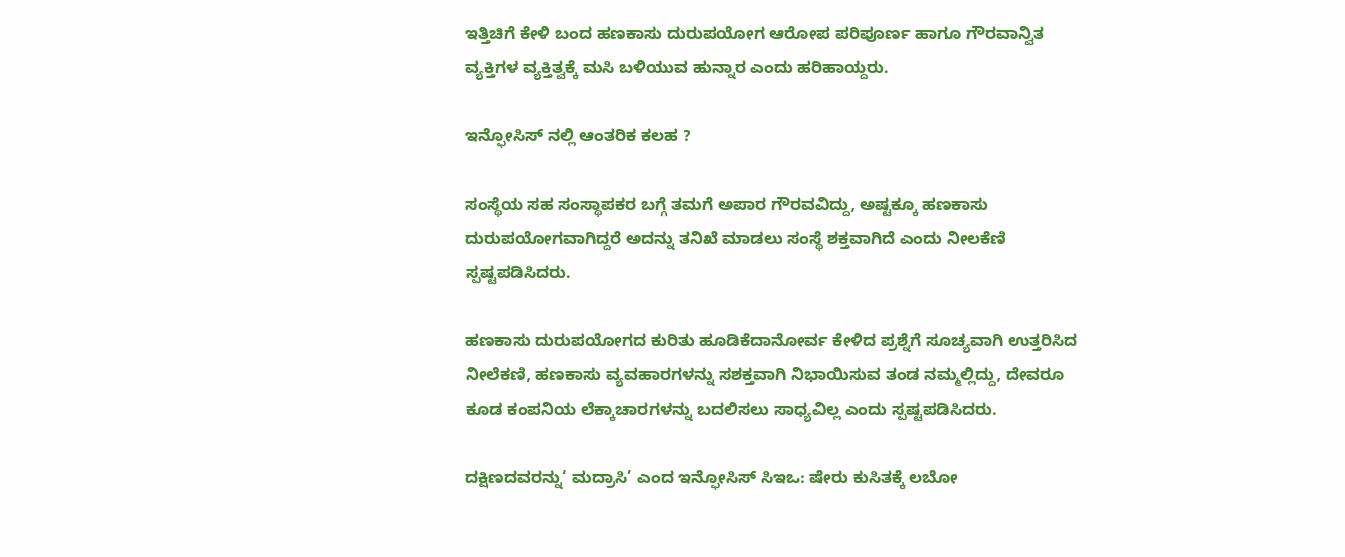ಇತ್ತಿಚಿಗೆ ಕೇಳಿ ಬಂದ ಹಣಕಾಸು ದುರುಪಯೋಗ ಆರೋಪ ಪರಿಪೂರ್ಣ ಹಾಗೂ ಗೌರವಾನ್ವಿತ ವ್ಯಕ್ತಿಗಳ ವ್ಯಕ್ತಿತ್ವಕ್ಕೆ ಮಸಿ ಬಳಿಯುವ ಹುನ್ನಾರ ಎಂದು ಹರಿಹಾಯ್ದರು.

ಇನ್ಫೋಸಿಸ್ ನಲ್ಲಿ ಆಂತರಿಕ ಕಲಹ ?

ಸಂಸ್ಥೆಯ ಸಹ ಸಂಸ್ಥಾಪಕರ ಬಗ್ಗೆ ತಮಗೆ ಅಪಾರ ಗೌರವವಿದ್ದು, ಅಷ್ಟಕ್ಕೂ ಹಣಕಾಸು ದುರುಪಯೋಗವಾಗಿದ್ದರೆ ಅದನ್ನು ತನಿಖೆ ಮಾಡಲು ಸಂಸ್ಥೆ ಶಕ್ತವಾಗಿದೆ ಎಂದು ನೀಲಕೆಣಿ ಸ್ಪಷ್ಟಪಡಿಸಿದರು.

ಹಣಕಾಸು ದುರುಪಯೋಗದ ಕುರಿತು ಹೂಡಿಕೆದಾನೋರ್ವ ಕೇಳಿದ ಪ್ರಶ್ನೆಗೆ ಸೂಚ್ಯವಾಗಿ ಉತ್ತರಿಸಿದ ನೀಲೆಕಣಿ, ಹಣಕಾಸು ವ್ಯವಹಾರಗಳನ್ನು ಸಶಕ್ತವಾಗಿ ನಿಭಾಯಿಸುವ ತಂಡ ನಮ್ಮಲ್ಲಿದ್ದು, ದೇವರೂ ಕೂಡ ಕಂಪನಿಯ ಲೆಕ್ಕಾಚಾರಗಳನ್ನು ಬದಲಿಸಲು ಸಾಧ್ಯವಿಲ್ಲ ಎಂದು ಸ್ಪಷ್ಟಪಡಿಸಿದರು.

ದಕ್ಷಿಣದವರನ್ನು‘ ಮದ್ರಾಸಿ’ ಎಂದ ಇನ್ಫೋಸಿಸ್ ಸಿಇಒ: ಷೇರು ಕುಸಿತಕ್ಕೆ ಲಬೋ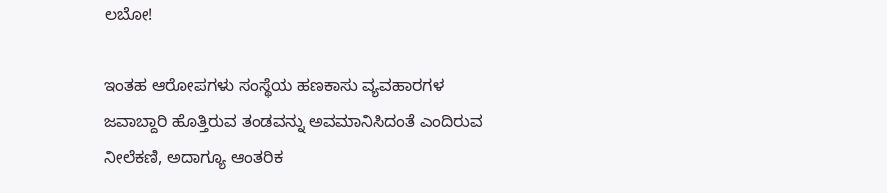ಲಬೋ!

ಇಂತಹ ಆರೋಪಗಳು ಸಂಸ್ಥೆಯ ಹಣಕಾಸು ವ್ಯವಹಾರಗಳ ಜವಾಬ್ದಾರಿ ಹೊತ್ತಿರುವ ತಂಡವನ್ನು ಅವಮಾನಿಸಿದಂತೆ ಎಂದಿರುವ ನೀಲೆಕಣಿ, ಅದಾಗ್ಯೂ ಆಂತರಿಕ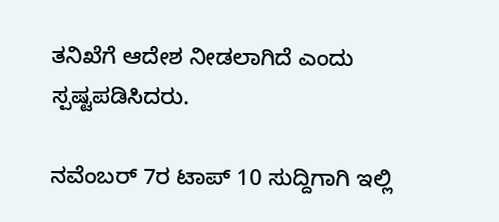ತನಿಖೆಗೆ ಆದೇಶ ನೀಡಲಾಗಿದೆ ಎಂದು ಸ್ಪಷ್ಟಪಡಿಸಿದರು.

ನವೆಂಬರ್ 7ರ ಟಾಪ್ 10 ಸುದ್ದಿಗಾಗಿ ಇಲ್ಲಿ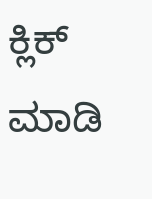ಕ್ಲಿಕ್ ಮಾಡಿ